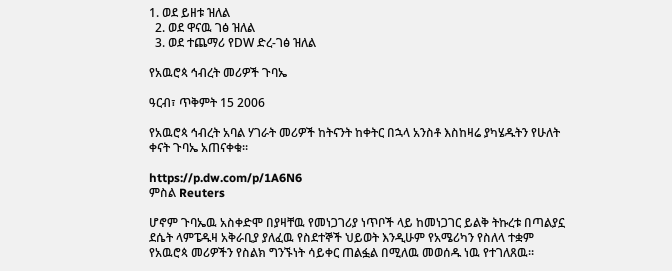1. ወደ ይዘቱ ዝለል
  2. ወደ ዋናዉ ገፅ ዝለል
  3. ወደ ተጨማሪ የDW ድረ-ገፅ ዝለል

የአዉሮጳ ኅብረት መሪዎች ጉባኤ

ዓርብ፣ ጥቅምት 15 2006

የአዉሮጳ ኅብረት አባል ሃገራት መሪዎች ከትናንት ከቀትር በኋላ አንስቶ እስከዛሬ ያካሄዱትን የሁለት ቀናት ጉባኤ አጠናቀቁ።

https://p.dw.com/p/1A6N6
ምስል Reuters

ሆኖም ጉባኤዉ አስቀድሞ በያዛቸዉ የመነጋገሪያ ነጥቦች ላይ ከመነጋገር ይልቅ ትኩረቱ በጣልያኗ ደሴት ላምፔዱዛ አቅራቢያ ያለፈዉ የስደተኞች ህይወት እንዲሁም የአሜሪካን የስለላ ተቋም የአዉሮጳ መሪዎችን የስልክ ግንኙነት ሳይቀር ጠልፏል በሚለዉ መወሰዱ ነዉ የተገለጸዉ።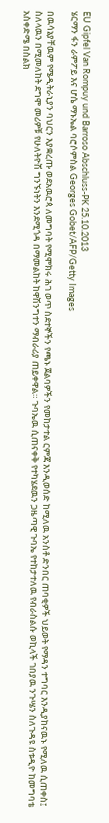EU Gipfel Van Rompuy und Barroso Abschluss-PK 25.10.2013
ሄርማን ፋን ራምፖይ እና ሆሴ ማኑኤል ባሮሶምስል Georges Gobet/AFP/Getty Images

በዉሳኔያቸዉም የሜዲትራኒያን ባህርን እያቋረጡ ወደአዉሮጳ ለመግባት የሚሞክሩ ሕገ ወጥ ስደተኞችን የጫኑ ጀልባዎችን የመከታተል ርምጃ እንዲወሰድ ከሚለዉ አንስቶ ድንበር ጠባቂዎች ህይወት የማዳን ተግባር እንዲያከናዉኑ የሚለዉ ሲጠቀስ፤ ስለላዉን በሚመለከት ደግሞ መሪዎቹ የሁለትዮሽ ግንኙነትን እንደሚጎዳ በማመልከት ከዋሽንግተን ማብራሪያ ጠይቀዋል። ጉባኤዉ ሲጠናቀቅ የተካሄደዉን ጋዜጣዊ ጉባኤ የተከታተለዉ የብራስልሱ ወኪላች ገበያዉ ንጉሤን ስለጉዳዩ ስቱዲዮ ከመግባቴ አስቀድሜ በስልክ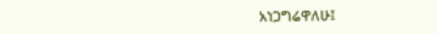አነጋግሬዋለሁ፤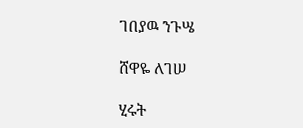ገበያዉ ንጉሤ

ሸዋዬ ለገሠ

ሂሩት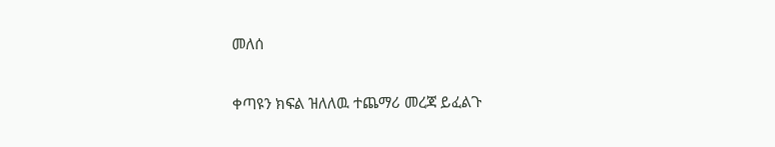መለሰ

ቀጣዩን ክፍል ዝለለዉ ተጨማሪ መረጃ ይፈልጉ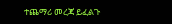ተጨማሪ መረጃ ይፈልጉ